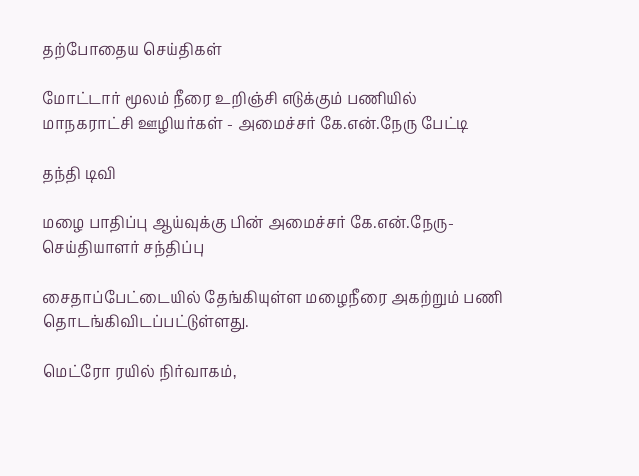தற்போதைய செய்திகள்

மோட்டார் மூலம் நீரை உறிஞ்சி எடுக்கும் பணியில் மாநகராட்சி ஊழியர்கள் - அமைச்சர் கே.என்.நேரு பேட்டி

தந்தி டிவி

மழை பாதிப்பு ஆய்வுக்கு பின் அமைச்சர் கே.என்.நேரு- செய்தியாளர் சந்திப்பு

சைதாப்பேட்டையில் தேங்கியுள்ள மழைநீரை அகற்றும் பணி தொடங்கிவிடப்பட்டுள்ளது.

மெட்ரோ ரயில் நிர்வாகம்,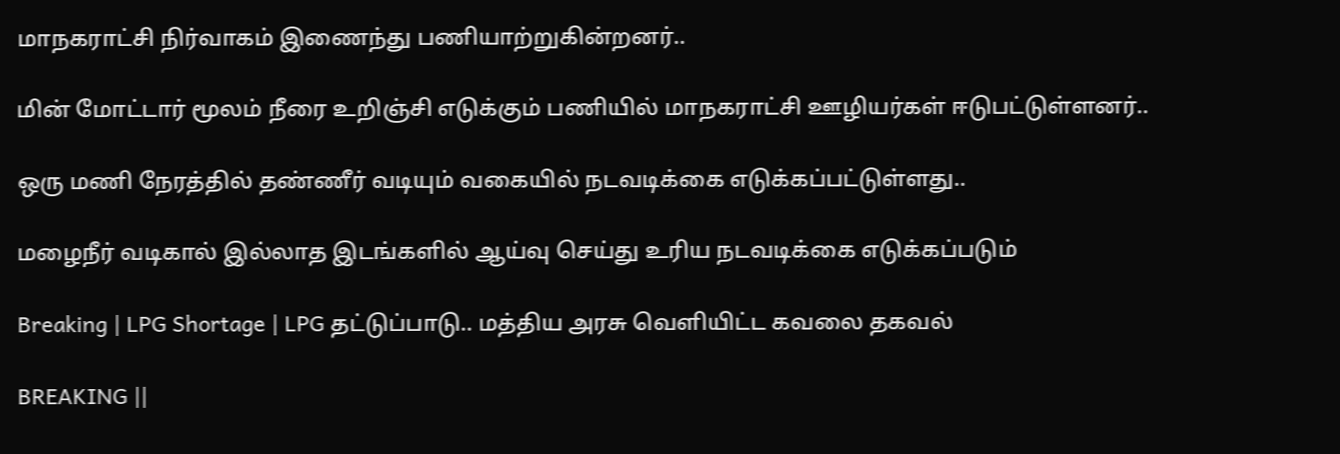மாநகராட்சி நிர்வாகம் இணைந்து பணியாற்றுகின்றனர்..

மின் மோட்டார் மூலம் நீரை உறிஞ்சி எடுக்கும் பணியில் மாநகராட்சி ஊழியர்கள் ஈடுபட்டுள்ளனர்..

ஒரு மணி நேரத்தில் தண்ணீர் வடியும் வகையில் நடவடிக்கை எடுக்கப்பட்டுள்ளது..

மழைநீர் வடிகால் இல்லாத இடங்களில் ஆய்வு செய்து உரிய நடவடிக்கை எடுக்கப்படும்

Breaking | LPG Shortage | LPG தட்டுப்பாடு.. மத்திய அரசு வெளியிட்ட கவலை தகவல்

BREAKING ||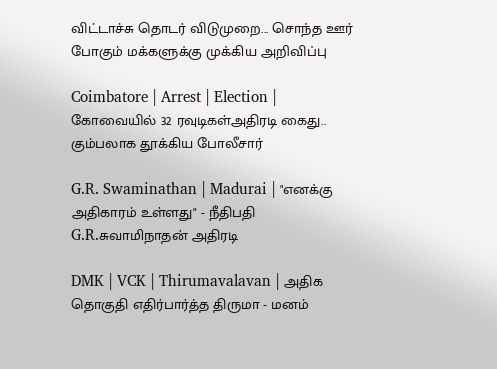விட்டாச்சு தொடர் விடுமுறை... சொந்த ஊர் போகும் மக்களுக்கு முக்கிய அறிவிப்பு

Coimbatore | Arrest | Election | கோவையில் 32 ரவுடிகள்அதிரடி கைது.. கும்பலாக தூக்கிய போலீசார்

G.R. Swaminathan | Madurai | "எனக்கு அதிகாரம் உள்ளது" - நீதிபதி G.R.சுவாமிநாதன் அதிரடி

DMK | VCK | Thirumavalavan | அதிக தொகுதி எதிர்பார்த்த திருமா - மனம்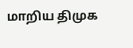மாறிய திமுக